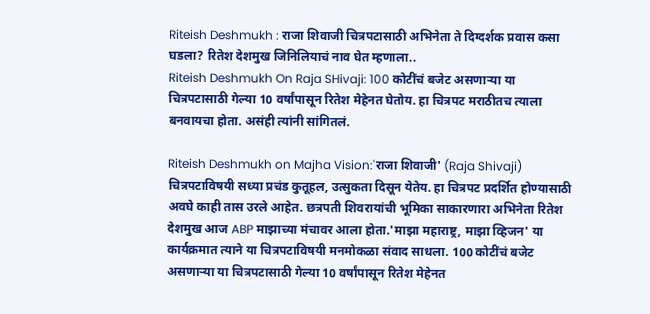Riteish Deshmukh : राजा शिवाजी चित्रपटासाठी अभिनेता ते दिग्दर्शक प्रवास कसा घडला? रितेश देशमुख जिनिलियाचं नाव घेत म्हणाला..
Riteish Deshmukh On Raja SHivaji: 100 कोटींचं बजेट असणाऱ्या या चित्रपटासाठी गेल्या 10 वर्षांपासून रितेश मेहेनत घेतोय. हा चित्रपट मराठीतच त्याला बनवायचा होता. असंही त्यांनी सांगितलं.

Riteish Deshmukh on Majha Vision:'राजा शिवाजी' (Raja Shivaji) चित्रपटाविषयी सध्या प्रचंड कुतूहल, उत्सुकता दिसून येतेय. हा चित्रपट प्रदर्शित होण्यासाठी अवघे काही तास उरले आहेत. छत्रपती शिवरायांची भूमिका साकारणारा अभिनेता रितेश देशमुख आज ABP माझाच्या मंचावर आला होता.'माझा महाराष्ट्र, माझा व्हिजन' या कार्यक्रमात त्याने या चित्रपटाविषयी मनमोकळा संवाद साधला. 100 कोटींचं बजेट असणाऱ्या या चित्रपटासाठी गेल्या 10 वर्षांपासून रितेश मेहेनत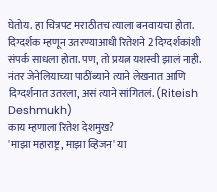घेतोय. हा चित्रपट मराठीतच त्याला बनवायचा होता. दिग्दर्शक म्हणून उतरण्याआधी रितेशने 2 दिग्दर्शकांशी संपर्क साधला होता. पण, तो प्रयत्न यशस्वी झालं नाही. नंतर जेनेलियाच्या पाठींब्याने त्याने लेखनात आणि दिग्दर्शनात उतरला, असं त्याने सांगितलं. (Riteish Deshmukh)
काय म्हणाला रितेश देशमुख?
'माझा महाराष्ट्र, माझा व्हिजन' या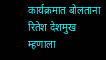कार्यक्रमात बोलताना रितेश देशमुख म्हणाला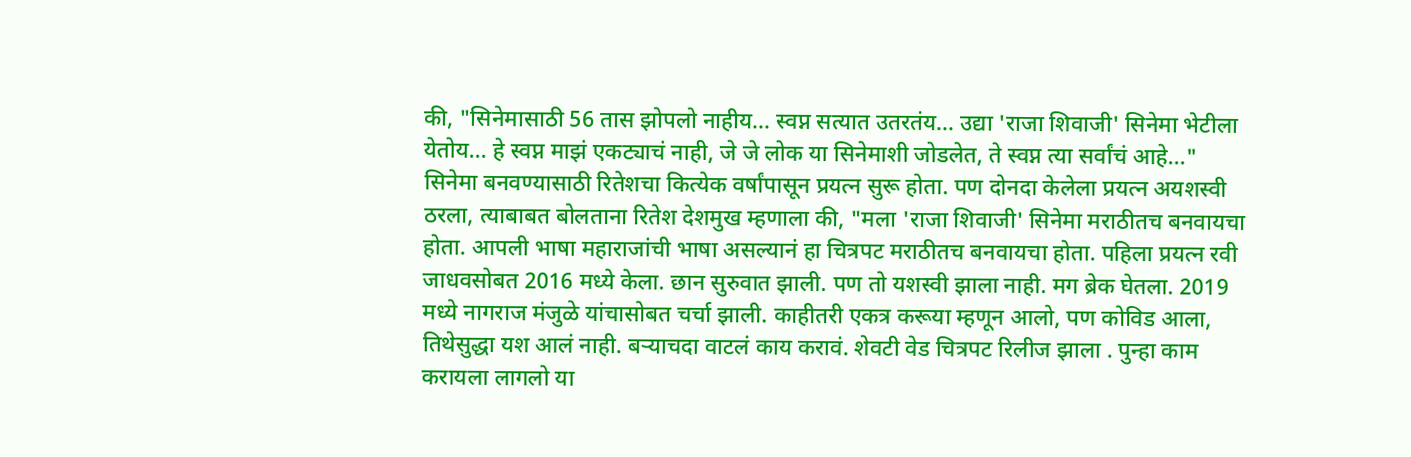की, "सिनेमासाठी 56 तास झोपलो नाहीय... स्वप्न सत्यात उतरतंय... उद्या 'राजा शिवाजी' सिनेमा भेटीला येतोय... हे स्वप्न माझं एकट्याचं नाही, जे जे लोक या सिनेमाशी जोडलेत, ते स्वप्न त्या सर्वांचं आहे..."
सिनेमा बनवण्यासाठी रितेशचा कित्येक वर्षांपासून प्रयत्न सुरू होता. पण दोनदा केलेला प्रयत्न अयशस्वी ठरला, त्याबाबत बोलताना रितेश देशमुख म्हणाला की, "मला 'राजा शिवाजी' सिनेमा मराठीतच बनवायचा होता. आपली भाषा महाराजांची भाषा असल्यानं हा चित्रपट मराठीतच बनवायचा होता. पहिला प्रयत्न रवी जाधवसोबत 2016 मध्ये केला. छान सुरुवात झाली. पण तो यशस्वी झाला नाही. मग ब्रेक घेतला. 2019 मध्ये नागराज मंजुळे यांचासोबत चर्चा झाली. काहीतरी एकत्र करूया म्हणून आलो, पण कोविड आला, तिथेसुद्धा यश आलं नाही. बऱ्याचदा वाटलं काय करावं. शेवटी वेड चित्रपट रिलीज झाला . पुन्हा काम करायला लागलो या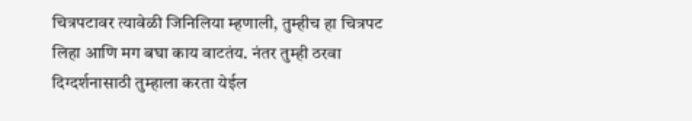चित्रपटावर त्यावेळी जिनिलिया म्हणाली, तुम्हीच हा चित्रपट लिहा आणि मग बघा काय वाटतंय. नंतर तुम्ही ठरवा दिग्दर्शनासाठी तुम्हाला करता येईल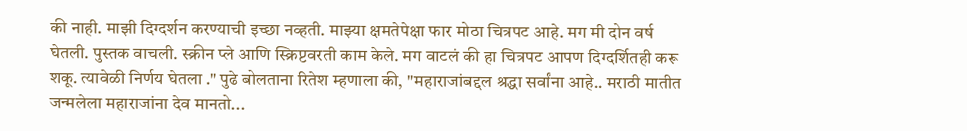की नाही. माझी दिग्दर्शन करण्याची इच्छा नव्हती. माझ्या क्षमतेपेक्षा फार मोठा चित्रपट आहे. मग मी दोन वर्ष घेतली. पुस्तक वाचली. स्क्रीन प्ले आणि स्क्रिप्टवरती काम केले. मग वाटलं की हा चित्रपट आपण दिग्दर्शितही करू शकू. त्यावेळी निर्णय घेतला ." पुढे बोलताना रितेश म्हणाला की, "महाराजांबद्दल श्रद्धा सर्वांना आहे.. मराठी मातीत जन्मलेला महाराजांना देव मानतो...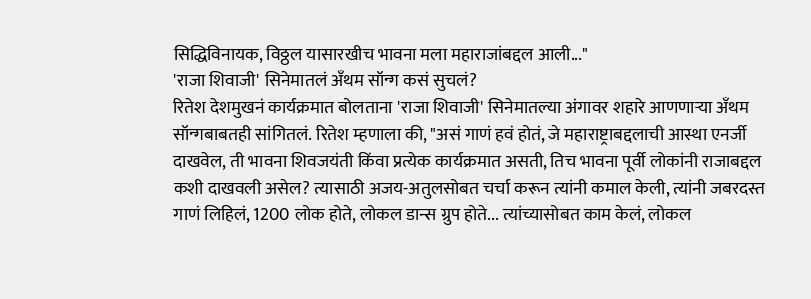सिद्धिविनायक, विठ्ठल यासारखीच भावना मला महाराजांबद्दल आली..."
'राजा शिवाजी' सिनेमातलं अँथम सॉन्ग कसं सुचलं?
रितेश देशमुखनं कार्यक्रमात बोलताना 'राजा शिवाजी' सिनेमातल्या अंगावर शहारे आणणाऱ्या अँथम सॉन्गबाबतही सांगितलं. रितेश म्हणाला की, "असं गाणं हवं होतं, जे महाराष्ट्राबद्दलाची आस्था एनर्जी दाखवेल, ती भावना शिवजयंती किंवा प्रत्येक कार्यक्रमात असती, तिच भावना पूर्वी लोकांनी राजाबद्दल कशी दाखवली असेल? त्यासाठी अजय-अतुलसोबत चर्चा करून त्यांनी कमाल केली, त्यांनी जबरदस्त गाणं लिहिलं, 1200 लोक होते, लोकल डान्स ग्रुप होते... त्यांच्यासोबत काम केलं, लोकल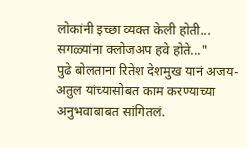लोकांनी इच्छा व्यक्त केली होती... सगळ्यांना क्लोजअप हवे होते..."
पुढे बोलताना रितेश देशमुख यानं अजय-अतुल यांच्यासोबत काम करण्याच्या अनुभवाबाबत सांगितलं.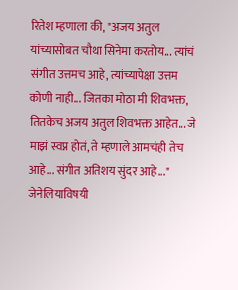रितेश म्हणाला की, "अजय अतुल यांच्यासोबत चौथा सिनेमा करतोय... त्यांचं संगीत उत्तमच आहे, त्यांच्यापेक्षा उत्तम कोणी नाही... जितका मोठा मी शिवभक्त, तितकेच अजय अतुल शिवभक्त आहेत... जे माझं स्वप्न होतं, ते म्हणाले आमचंही तेच आहे... संगीत अतिशय सुंदर आहे..."
जेनेलियाविषयी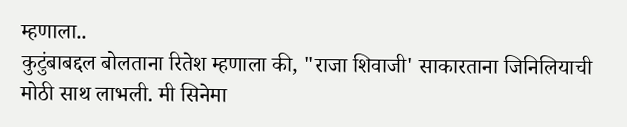म्हणाला..
कुटुंबाबद्दल बोलताना रितेश म्हणाला की, "राजा शिवाजी' साकारताना जिनिलियाची मोठी साथ लाभली. मी सिनेमा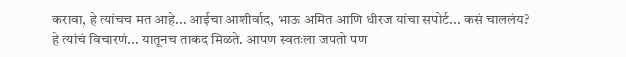करावा, हे त्यांचच मत आहे... आईचा आशीर्वाद, भाऊ अमित आणि धीरज यांचा सपोर्ट... कसं चाललंय? हे त्यांचं विचारणं... यातूनच ताकद मिळते. आपण स्वतःला जपतो पण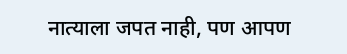नात्याला जपत नाही, पण आपण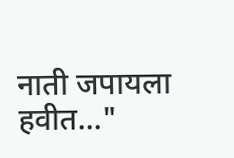नाती जपायला हवीत..."